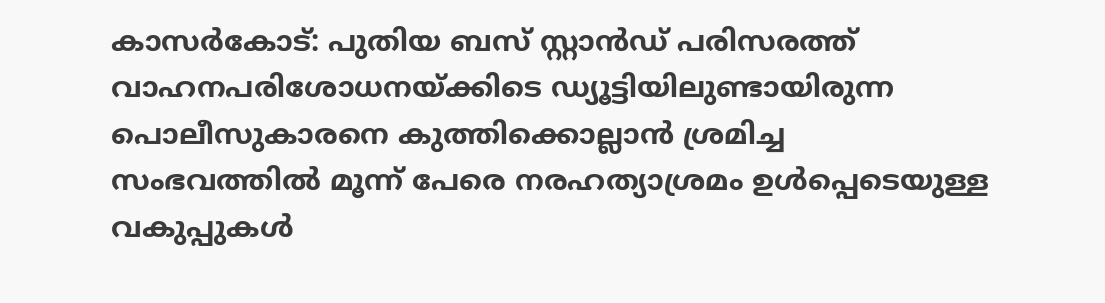കാസർകോട്: പുതിയ ബസ് സ്റ്റാൻഡ് പരിസരത്ത് വാഹനപരിശോധനയ്ക്കിടെ ഡ്യൂട്ടിയിലുണ്ടായിരുന്ന പൊലീസുകാരനെ കുത്തിക്കൊല്ലാൻ ശ്രമിച്ച സംഭവത്തിൽ മൂന്ന് പേരെ നരഹത്യാശ്രമം ഉൾപ്പെടെയുള്ള വകുപ്പുകൾ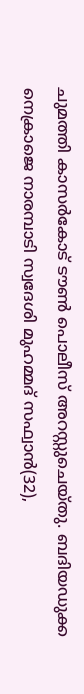ചുമത്തി കാസർകോട് ടൗൺ പൊലീസ് അറസ്റ്റുചെയ്തു. ബദിയഡുക്ക നെക്രാജെ നാരമ്പാടി സ്വദേശി മുഹമ്മദ് സഫ്വാൻ(32),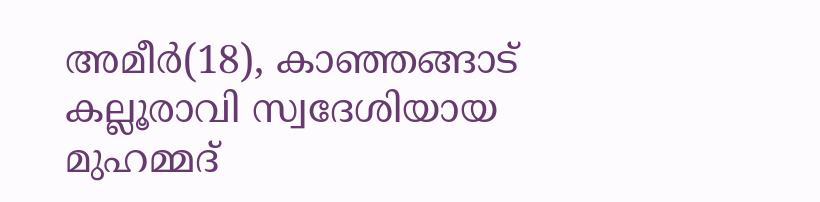അമീർ(18), കാഞ്ഞങ്ങാട് കല്ലൂരാവി സ്വദേശിയായ മുഹമ്മദ്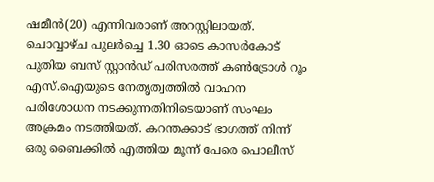ഷമീൻ(20) എന്നിവരാണ് അറസ്റ്റിലായത്.
ചൊവ്വാഴ്ച പുലർച്ചെ 1.30 ഓടെ കാസർകോട് പുതിയ ബസ് സ്റ്റാൻഡ് പരിസരത്ത് കൺട്രോൾ റൂം എസ്.ഐയുടെ നേതൃത്വത്തിൽ വാഹന പരിശോധന നടക്കുന്നതിനിടെയാണ് സംഘം അക്രമം നടത്തിയത്. കറന്തക്കാട് ഭാഗത്ത് നിന്ന് ഒരു ബൈക്കിൽ എത്തിയ മൂന്ന് പേരെ പൊലീസ്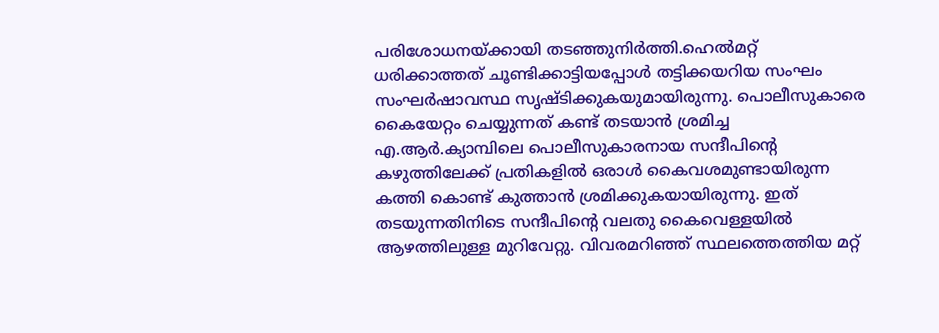പരിശോധനയ്ക്കായി തടഞ്ഞുനിർത്തി.ഹെൽമറ്റ് ധരിക്കാത്തത് ചൂണ്ടിക്കാട്ടിയപ്പോൾ തട്ടിക്കയറിയ സംഘം സംഘർഷാവസ്ഥ സൃഷ്ടിക്കുകയുമായിരുന്നു. പൊലീസുകാരെ കൈയേറ്റം ചെയ്യുന്നത് കണ്ട് തടയാൻ ശ്രമിച്ച എ.ആർ.ക്യാമ്പിലെ പൊലീസുകാരനായ സന്ദീപിന്റെ കഴുത്തിലേക്ക് പ്രതികളിൽ ഒരാൾ കൈവശമുണ്ടായിരുന്ന കത്തി കൊണ്ട് കുത്താൻ ശ്രമിക്കുകയായിരുന്നു. ഇത് തടയുന്നതിനിടെ സന്ദീപിന്റെ വലതു കൈവെള്ളയിൽ ആഴത്തിലുള്ള മുറിവേറ്റു. വിവരമറിഞ്ഞ് സ്ഥലത്തെത്തിയ മറ്റ്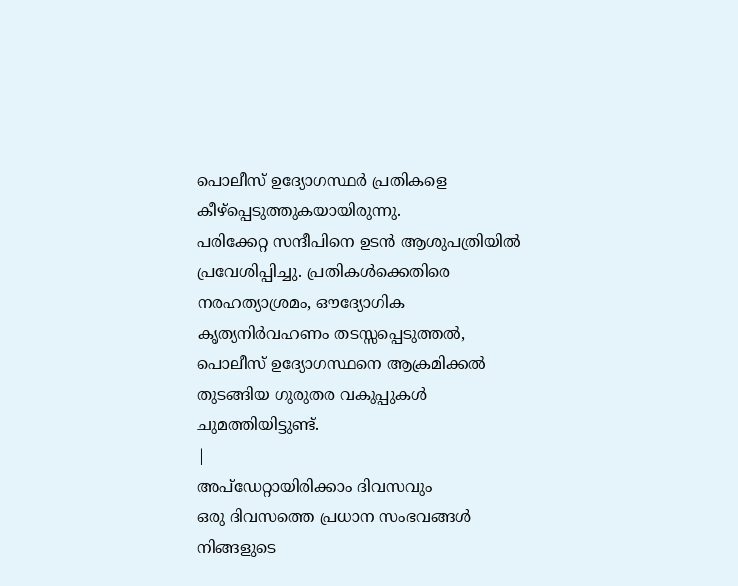പൊലീസ് ഉദ്യോഗസ്ഥർ പ്രതികളെ കീഴ്പ്പെടുത്തുകയായിരുന്നു.
പരിക്കേറ്റ സന്ദീപിനെ ഉടൻ ആശുപത്രിയിൽ പ്രവേശിപ്പിച്ചു. പ്രതികൾക്കെതിരെ നരഹത്യാശ്രമം, ഔദ്യോഗിക കൃത്യനിർവഹണം തടസ്സപ്പെടുത്തൽ, പൊലീസ് ഉദ്യോഗസ്ഥനെ ആക്രമിക്കൽ തുടങ്ങിയ ഗുരുതര വകുപ്പുകൾ ചുമത്തിയിട്ടുണ്ട്.
|
അപ്ഡേറ്റായിരിക്കാം ദിവസവും
ഒരു ദിവസത്തെ പ്രധാന സംഭവങ്ങൾ നിങ്ങളുടെ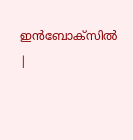ഇൻബോക്സിൽ |